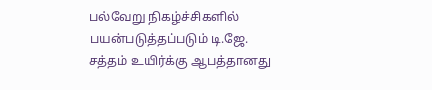பல்வேறு நிகழ்ச்சிகளில் பயன்படுத்தப்படும் டி.ஜே. சத்தம் உயிர்க்கு ஆபத்தானது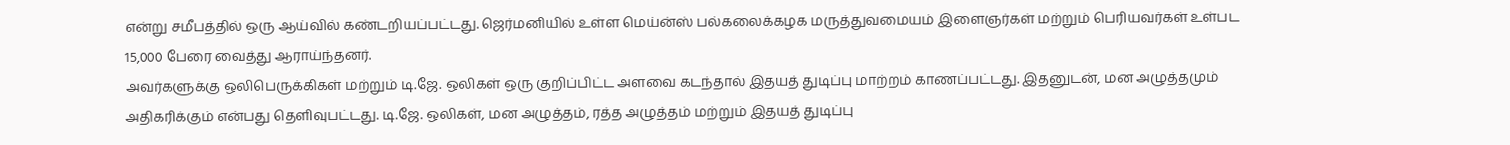என்று சமீபத்தில் ஒரு ஆய்வில் கண்டறியப்பட்டது. ஜெர்மனியில் உள்ள மெய்ன்ஸ் பல்கலைக்கழக மருத்துவமையம் இளைஞர்கள் மற்றும் பெரியவர்கள் உள்பட 15,000 பேரை வைத்து ஆராய்ந்தனர்.
அவர்களுக்கு ஒலிபெருக்கிகள் மற்றும் டி.ஜே. ஒலிகள் ஒரு குறிப்பிட்ட அளவை கடந்தால் இதயத் துடிப்பு மாற்றம் காணப்பட்டது. இதனுடன், மன அழுத்தமும் அதிகரிக்கும் என்பது தெளிவுபட்டது. டி.ஜே. ஒலிகள், மன அழுத்தம், ரத்த அழுத்தம் மற்றும் இதயத் துடிப்பு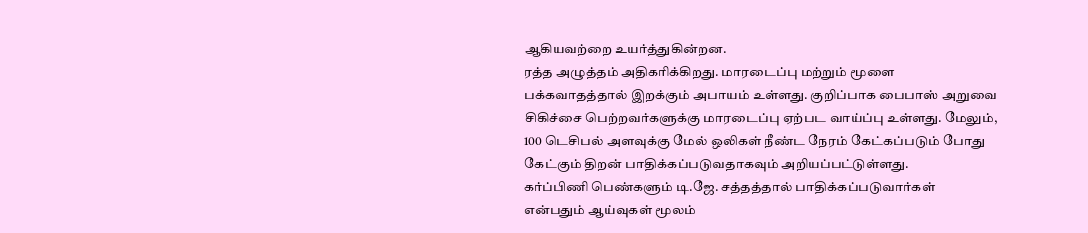ஆகியவற்றை உயர்த்துகின்றன.
ரத்த அழுத்தம் அதிகரிக்கிறது. மாரடைப்பு மற்றும் மூளை பக்கவாதத்தால் இறக்கும் அபாயம் உள்ளது. குறிப்பாக பைபாஸ் அறுவை சிகிச்சை பெற்றவர்களுக்கு மாரடைப்பு ஏற்பட வாய்ப்பு உள்ளது. மேலும், 100 டெசிபல் அளவுக்கு மேல் ஒலிகள் நீண்ட நேரம் கேட்கப்படும் போது கேட்கும் திறன் பாதிக்கப்படுவதாகவும் அறியப்பட்டுள்ளது.
கர்ப்பிணி பெண்களும் டி.ஜே. சத்தத்தால் பாதிக்கப்படுவார்கள் என்பதும் ஆய்வுகள் மூலம்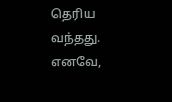தெரிய வந்தது. எனவே,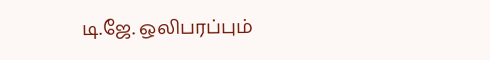டி.ஜே. ஒலிபரப்பும்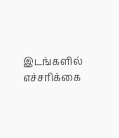இடங்களில் எச்சரிக்கை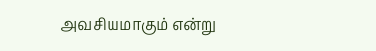அவசியமாகும் என்று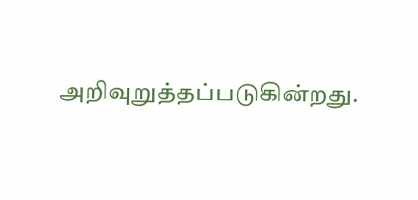அறிவுறுத்தப்படுகின்றது.